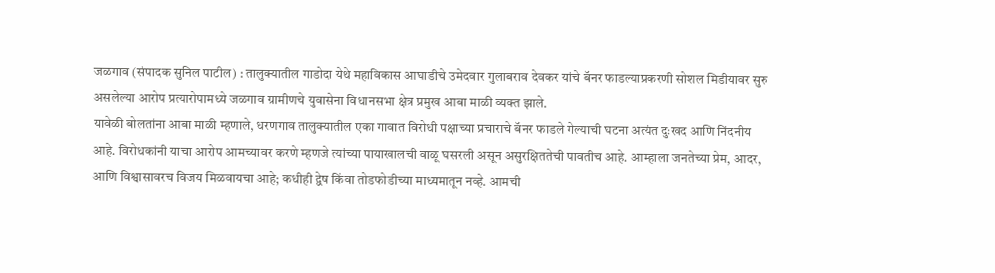जळगाव (संपादक सुनिल पाटील) : तालुक्यातील गाडोदा येथे महाविकास आघाडीचे उमेदवार गुलाबराव देवकर यांचे बॅनर फाडल्याप्रकरणी सोशल मिडीयावर सुरु असलेल्या आरोप प्रत्यारोपामध्ये जळगाव ग्रामीणचे युवासेना विधानसभा क्षेत्र प्रमुख आबा माळी व्यक्त झाले.
यावेळी बोलतांना आबा माळी म्हणाले, धरणगाव तालुक्यातील एका गावात विरोधी पक्षाच्या प्रचाराचे बॅनर फाडले गेल्याची घटना अत्यंत दुःखद आणि निंदनीय आहे. विरोधकांनी याचा आरोप आमच्यावर करणे म्हणजे त्यांच्या पायाखालची वाळू घसरली असून असुरक्षिततेची पावतीच आहे. आम्हाला जनतेच्या प्रेम, आदर, आणि विश्वासावरच विजय मिळवायचा आहे; कधीही द्वेष किंवा तोडफोडीच्या माध्यमातून नव्हे. आमची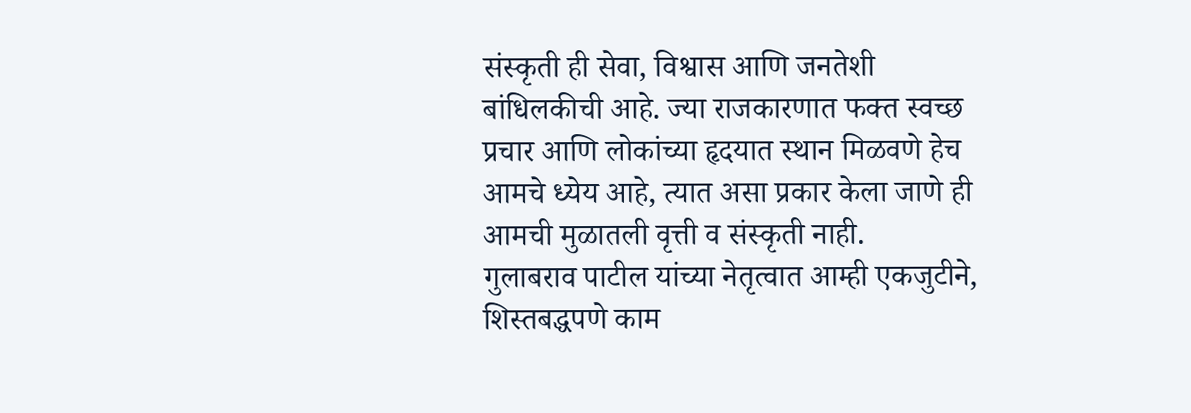संस्कृती ही सेवा, विश्वास आणि जनतेशी बांधिलकीची आहे. ज्या राजकारणात फक्त स्वच्छ प्रचार आणि लोकांच्या हृदयात स्थान मिळवणे हेच आमचे ध्येय आहे, त्यात असा प्रकार केला जाणे ही आमची मुळातली वृत्ती व संस्कृती नाही.
गुलाबराव पाटील यांच्या नेतृत्वात आम्ही एकजुटीने, शिस्तबद्धपणे काम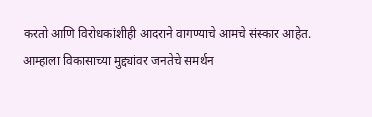करतो आणि विरोधकांशीही आदराने वागण्याचे आमचे संस्कार आहेत. आम्हाला विकासाच्या मुद्द्यांवर जनतेचे समर्थन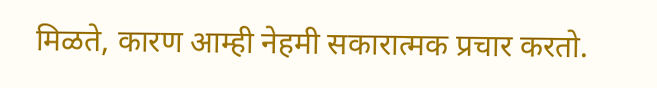मिळते, कारण आम्ही नेहमी सकारात्मक प्रचार करतो.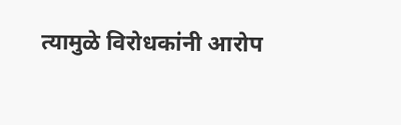त्यामुळे विरोधकांनी आरोप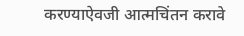करण्याऐवजी आत्मचिंतन करावे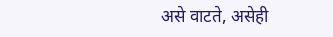असे वाटते, असेही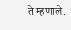ते म्हणाले.